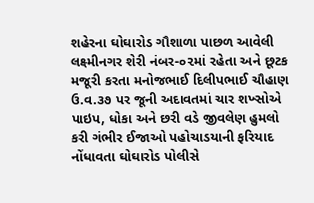શહેરના ઘોઘારોડ ગૌશાળા પાછળ આવેલી લક્ષ્મીનગર શેરી નંબર-૦૨માં રહેતા અને છૂટક મજૂરી કરતા મનોજભાઈ દિલીપભાઈ ચૌહાણ ઉ.વ.૩૭ પર જૂની અદાવતમાં ચાર શખ્સોએ પાઇપ, ધોકા અને છરી વડે જીવલેણ હુમલો કરી ગંભીર ઈજાઓ પહોચાડયાની ફરિયાદ નોંધાવતા ઘોઘારોડ પોલીસે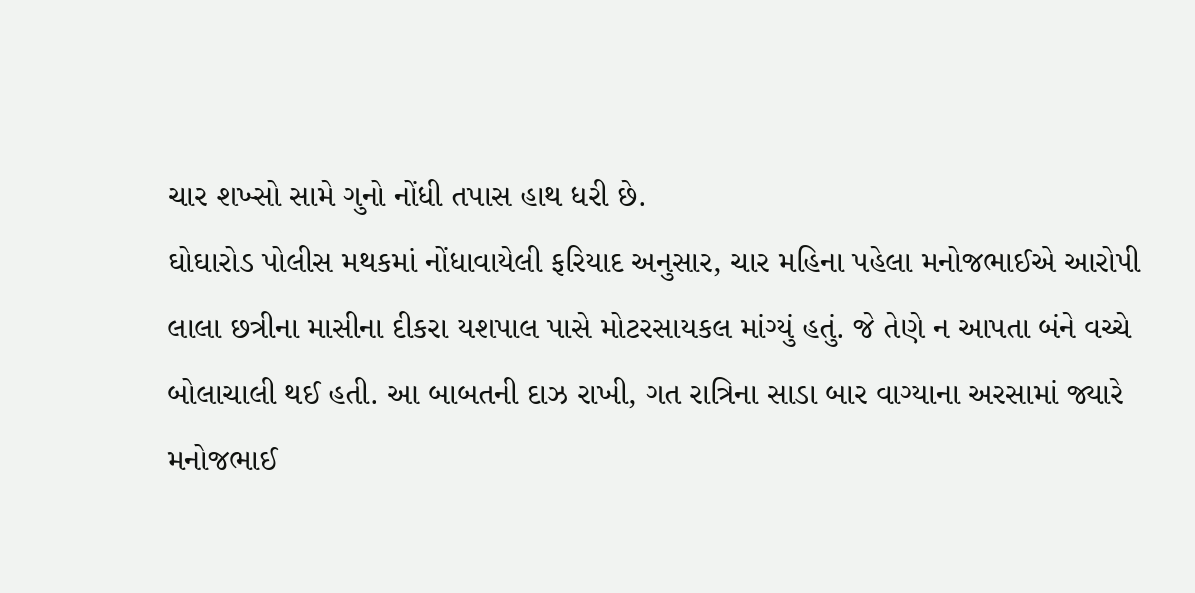ચાર શખ્સો સામે ગુનો નોંધી તપાસ હાથ ધરી છે.
ઘોઘારોડ પોલીસ મથકમાં નોંધાવાયેલી ફરિયાદ અનુસાર, ચાર મહિના પહેલા મનોજભાઈએ આરોપી લાલા છત્રીના માસીના દીકરા યશપાલ પાસે મોટરસાયકલ માંગ્યું હતું. જે તેણે ન આપતા બંને વચ્ચે બોલાચાલી થઈ હતી. આ બાબતની દાઝ રાખી, ગત રાત્રિના સાડા બાર વાગ્યાના અરસામાં જ્યારે મનોજભાઈ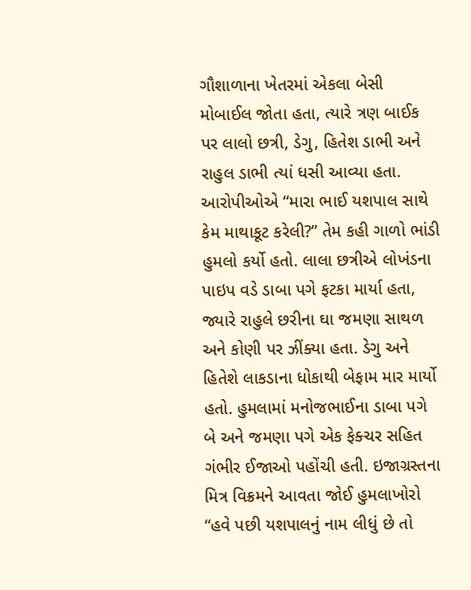ગૌશાળાના ખેતરમાં એકલા બેસી મોબાઈલ જોતા હતા, ત્યારે ત્રણ બાઈક પર લાલો છત્રી, ડેગુ, હિતેશ ડાભી અને રાહુલ ડાભી ત્યાં ધસી આવ્યા હતા.
આરોપીઓએ “મારા ભાઈ યશપાલ સાથે કેમ માથાકૂટ કરેલી?” તેમ કહી ગાળો ભાંડી હુમલો કર્યો હતો. લાલા છત્રીએ લોખંડના પાઇપ વડે ડાબા પગે ફટકા માર્યા હતા, જ્યારે રાહુલે છરીના ઘા જમણા સાથળ અને કોણી પર ઝીંક્યા હતા. ડેગુ અને હિતેશે લાકડાના ધોકાથી બેફામ માર માર્યો હતો. હુમલામાં મનોજભાઈના ડાબા પગે બે અને જમણા પગે એક ફેક્ચર સહિત ગંભીર ઈજાઓ પહોંચી હતી. ઇજાગ્રસ્તના મિત્ર વિક્રમને આવતા જોઈ હુમલાખોરો “હવે પછી યશપાલનું નામ લીધું છે તો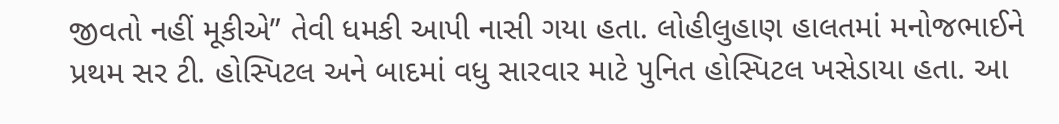જીવતો નહીં મૂકીએ” તેવી ધમકી આપી નાસી ગયા હતા. લોહીલુહાણ હાલતમાં મનોજભાઈને પ્રથમ સર ટી. હોસ્પિટલ અને બાદમાં વધુ સારવાર માટે પુનિત હોસ્પિટલ ખસેડાયા હતા. આ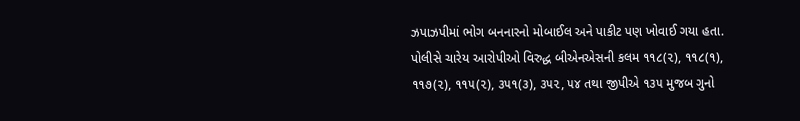ઝપાઝપીમાં ભોગ બનનારનો મોબાઈલ અને પાકીટ પણ ખોવાઈ ગયા હતા. પોલીસે ચારેય આરોપીઓ વિરુદ્ધ બીએનએસની કલમ ૧૧૮(૨), ૧૧૮(૧), ૧૧૭(૨), ૧૧૫(૨), ૩૫૧(૩), ૩૫૨, ૫૪ તથા જીપીએ ૧૩૫ મુજબ ગુનો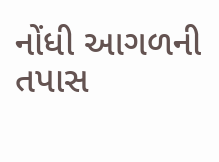નોંધી આગળની તપાસ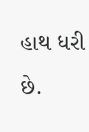હાથ ધરી છે.